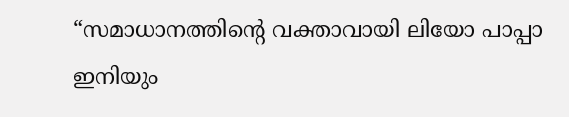“സമാധാനത്തിന്റെ വക്താവായി ലിയോ പാപ്പാ ഇനിയും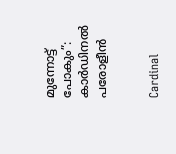മുന്നോട്ട് പോകും”: കാർഡിനൽ പരോളീൻ


Cardinal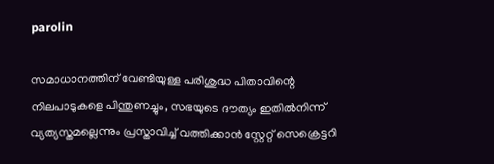parolin

സമാധാനത്തിന് വേണ്ടിയുള്ള പരിശുദ്ധ പിതാവിന്റെ നിലപാടുകളെ പിന്തുണച്ചും, സഭയുടെ ദൗത്യം ഇതിൽനിന്ന് വ്യത്യസ്തമല്ലെന്നും പ്രസ്താവിച്ച് വത്തിക്കാൻ സ്റ്റേറ്റ് സെക്രെട്ടറി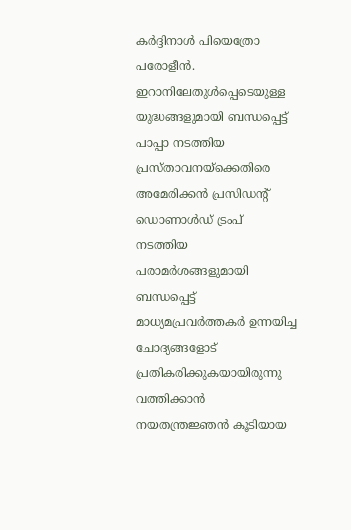കർദ്ദിനാൾ പിയെത്രോ പരോളീൻ. ഇറാനിലേതുൾപ്പെടെയുള്ള യുദ്ധങ്ങളുമായി ബന്ധപ്പെട്ട് പാപ്പാ നടത്തിയ പ്രസ്താവനയ്ക്കെതിരെ അമേരിക്കൻ പ്രസിഡന്റ് ഡൊണാൾഡ് ട്രംപ് നടത്തിയ പരാമർശങ്ങളുമായി ബന്ധപ്പെട്ട് മാധ്യമപ്രവർത്തകർ ഉന്നയിച്ച ചോദ്യങ്ങളോട് പ്രതികരിക്കുകയായിരുന്നു വത്തിക്കാൻ നയതന്ത്രജ്ഞൻ കൂടിയായ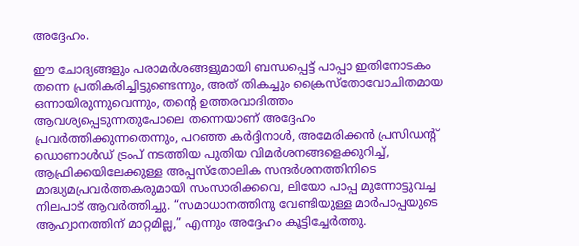അദ്ദേഹം.

ഈ ചോദ്യങ്ങളും പരാമർശങ്ങളുമായി ബന്ധപ്പെട്ട് പാപ്പാ ഇതിനോടകം തന്നെ പ്രതികരിച്ചിട്ടുണ്ടെന്നും, അത് തികച്ചും ക്രൈസ്‌തോവോചിതമായ ഒന്നായിരുന്നുവെന്നും, തന്റെ ഉത്തരവാദിത്തം ആവശ്യപ്പെടുന്നതുപോലെ തന്നെയാണ് അദ്ദേഹം പ്രവർത്തിക്കുന്നതെന്നും, പറഞ്ഞ കർദ്ദിനാൾ, അമേരിക്കൻ പ്രസിഡന്റ് ഡൊണാൾഡ് ട്രംപ് നടത്തിയ പുതിയ വിമർശനങ്ങളെക്കുറിച്ച്, ആഫ്രിക്കയിലേക്കുള്ള അപ്പസ്തോലിക സന്ദർശനത്തിനിടെ മാദ്ധ്യമപ്രവർത്തകരുമായി സംസാരിക്കവെ, ലിയോ പാപ്പ മുന്നോട്ടുവച്ച നിലപാട് ആവർത്തിച്ചു. “സമാധാനത്തിനു വേണ്ടിയുള്ള മാർപാപ്പയുടെ ആഹ്വാനത്തിന് മാറ്റമില്ല,” എന്നും അദ്ദേഹം കൂട്ടിച്ചേർത്തു.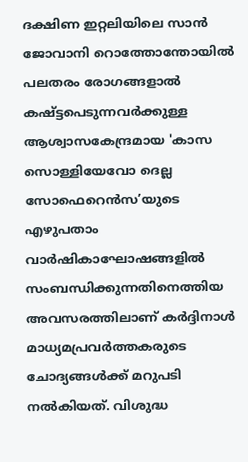ദക്ഷിണ ഇറ്റലിയിലെ സാൻ ജോവാനി റൊത്തോന്തോയിൽ പലതരം രോഗങ്ങളാൽ കഷ്ട്ടപെടുന്നവർക്കുള്ള ആശ്വാസകേന്ദ്രമായ 'കാസ സൊള്ളിയേവോ ദെല്ല സോഫെറെൻസ’യുടെ എഴുപതാം വാർഷികാഘോഷങ്ങളിൽ സംബന്ധിക്കുന്നതിനെത്തിയ അവസരത്തിലാണ് കർദ്ദിനാൾ മാധ്യമപ്രവർത്തകരുടെ ചോദ്യങ്ങൾക്ക് മറുപടി നൽകിയത്. വിശുദ്ധ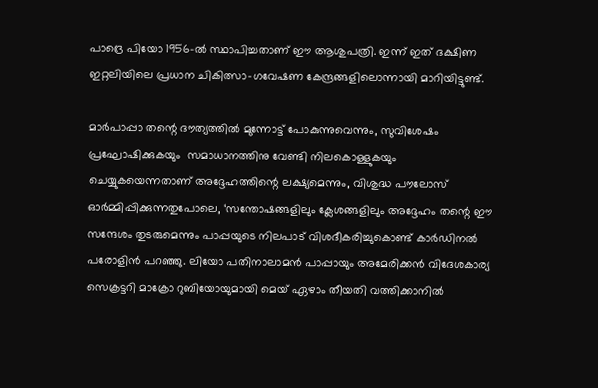പാദ്രെ പിയോ 1956-ൽ സ്ഥാപിച്ചതാണ് ഈ ആശുപത്രി. ഇന്ന് ഇത് ദക്ഷിണ ഇറ്റലിയിലെ പ്രധാന ചികിത്സാ-ഗവേഷണ കേന്ദ്രങ്ങളിലൊന്നായി മാറിയിട്ടുണ്ട്.

മാർപാപ്പാ തന്റെ ദൗത്യത്തിൽ മുന്നോട്ട് പോകുന്നുവെന്നും, സുവിശേഷം പ്രഘോഷിക്കുകയും  സമാധാനത്തിനു വേണ്ടി നിലകൊള്ളുകയും ചെയ്യുകയെന്നതാണ് അദ്ദേഹത്തിന്റെ ലക്ഷ്യമെന്നും, വിശുദ്ധ പൗലോസ് ഓർമ്മിപ്പിക്കുന്നതുപോലെ, ‘സന്തോഷങ്ങളിലും ക്ലേശങ്ങളിലും അദ്ദേഹം തന്റെ ഈ സന്ദേശം തുടരുമെന്നും പാപ്പയുടെ നിലപാട് വിശദീകരിച്ചുകൊണ്ട് കാർഡിനൽ പരോളിൻ പറഞ്ഞു. ലിയോ പതിനാലാമൻ പാപ്പായും അമേരിക്കൻ വിദേശകാര്യ സെക്രട്ടറി മാക്രോ റുബിയോയുമായി മെയ് ഏഴാം തീയതി വത്തിക്കാനിൽ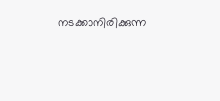നടക്കാനിരിക്കുന്ന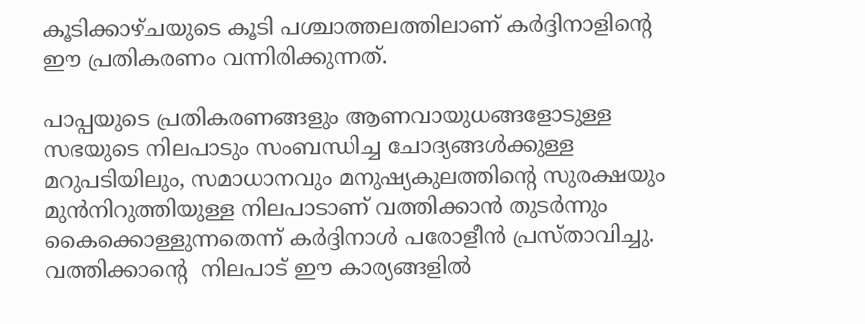കൂടിക്കാഴ്ചയുടെ കൂടി പശ്ചാത്തലത്തിലാണ് കർദ്ദിനാളിന്റെ ഈ പ്രതികരണം വന്നിരിക്കുന്നത്.

പാപ്പയുടെ പ്രതികരണങ്ങളും ആണവായുധങ്ങളോടുള്ള സഭയുടെ നിലപാടും സംബന്ധിച്ച ചോദ്യങ്ങൾക്കുള്ള മറുപടിയിലും, സമാധാനവും മനുഷ്യകുലത്തിന്റെ സുരക്ഷയും മുൻനിറുത്തിയുള്ള നിലപാടാണ് വത്തിക്കാൻ തുടർന്നും കൈക്കൊള്ളുന്നതെന്ന് കർദ്ദിനാൾ പരോളീൻ പ്രസ്താവിച്ചു. വത്തിക്കാന്റെ  നിലപാട് ഈ കാര്യങ്ങളിൽ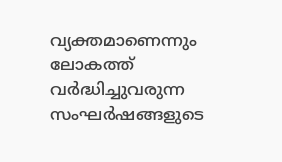വ്യക്തമാണെന്നും ലോകത്ത് വർദ്ധിച്ചുവരുന്ന സംഘർഷങ്ങളുടെ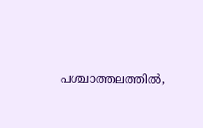പശ്ചാത്തലത്തിൽ,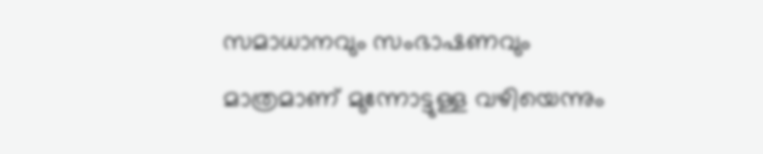സമാധാനവും സംഭാഷണവും മാത്രമാണ് മുന്നോട്ടുള്ള വഴിയെന്നും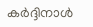കർദ്ദിനാൾ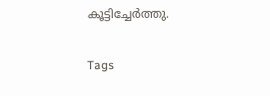കൂട്ടിച്ചേർത്തു.

Tags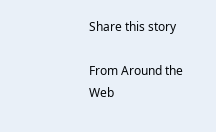Share this story

From Around the Web